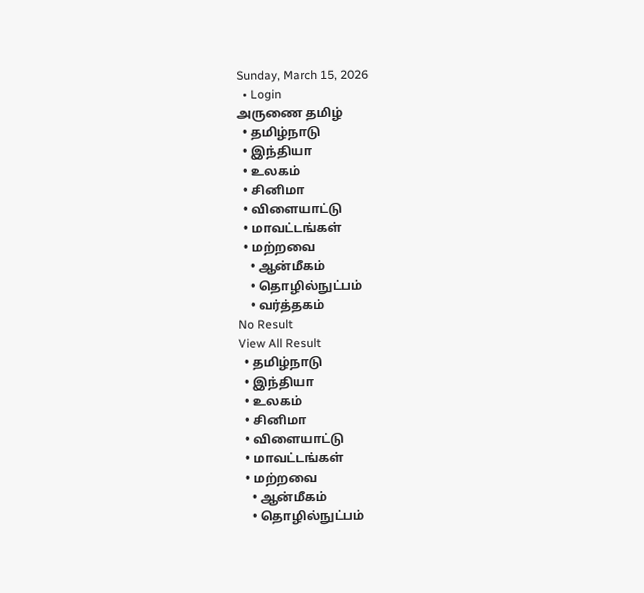Sunday, March 15, 2026
  • Login
அருணை தமிழ்
  • தமிழ்நாடு
  • இந்தியா
  • உலகம்
  • சினிமா
  • விளையாட்டு
  • மாவட்டங்கள்
  • மற்றவை
    • ஆன்மீகம்
    • தொழில்நுட்பம்
    • வர்த்தகம்
No Result
View All Result
  • தமிழ்நாடு
  • இந்தியா
  • உலகம்
  • சினிமா
  • விளையாட்டு
  • மாவட்டங்கள்
  • மற்றவை
    • ஆன்மீகம்
    • தொழில்நுட்பம்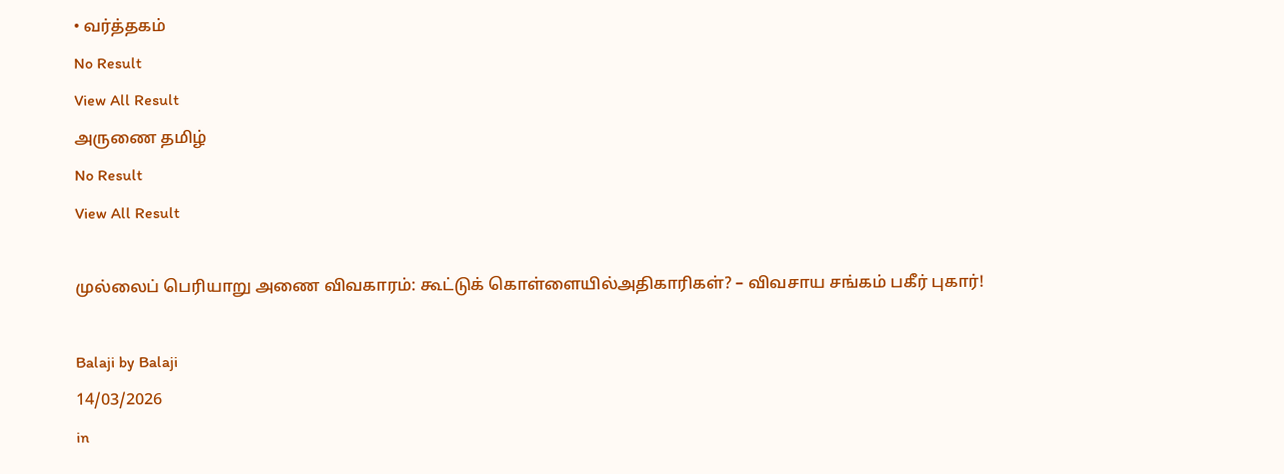• வர்த்தகம்
No Result
View All Result
அருணை தமிழ்
No Result
View All Result

முல்லைப் பெரியாறு அணை விவகாரம்: கூட்டுக் கொள்ளையில்அதிகாரிகள்? – விவசாய சங்கம் பகீர் புகார்!

Balaji by Balaji
14/03/2026
in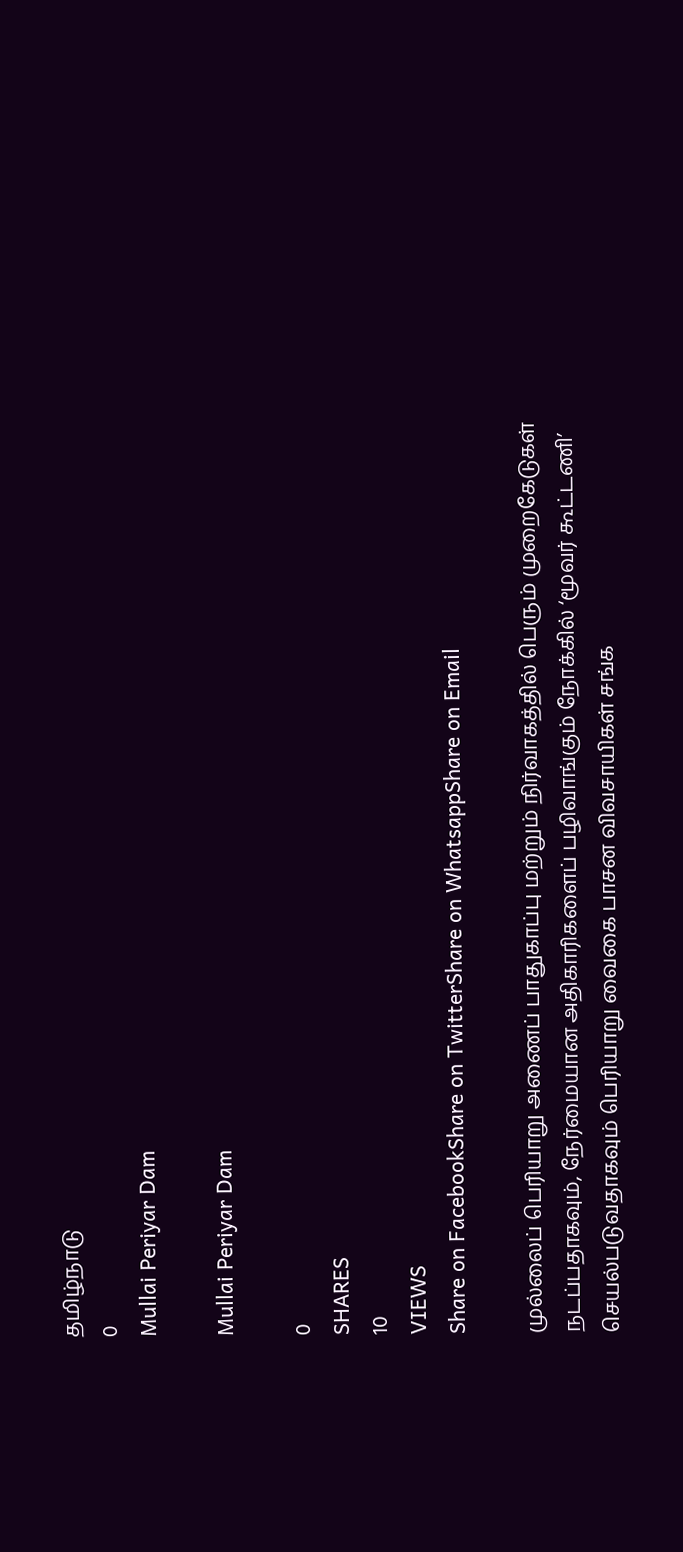தமிழ்நாடு
0
Mullai Periyar Dam

Mullai Periyar Dam

0
SHARES
10
VIEWS
Share on FacebookShare on TwitterShare on WhatsappShare on Email

முல்லைப் பெரியாறு அணைப் பாதுகாப்பு மற்றும் நிர்வாகத்தில் பெரும் முறைகேடுகள் நடப்பதாகவும், நேர்மையான அதிகாரிகளைப் பழிவாங்கும் நோக்கில் ‘மூவர் கூட்டணி’ செயல்படுவதாகவும் பெரியாறு வைகை பாசன விவசாயிகள் சங்க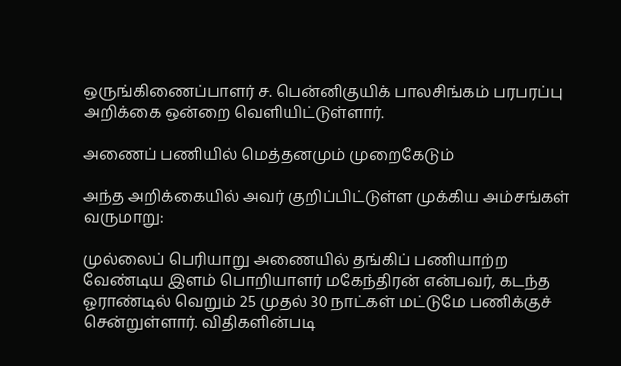ஒருங்கிணைப்பாளர் ச. பென்னிகுயிக் பாலசிங்கம் பரபரப்பு அறிக்கை ஒன்றை வெளியிட்டுள்ளார்.

அணைப் பணியில் மெத்தனமும் முறைகேடும்

அந்த அறிக்கையில் அவர் குறிப்பிட்டுள்ள முக்கிய அம்சங்கள் வருமாறு:

முல்லைப் பெரியாறு அணையில் தங்கிப் பணியாற்ற வேண்டிய இளம் பொறியாளர் மகேந்திரன் என்பவர், கடந்த ஓராண்டில் வெறும் 25 முதல் 30 நாட்கள் மட்டுமே பணிக்குச் சென்றுள்ளார். விதிகளின்படி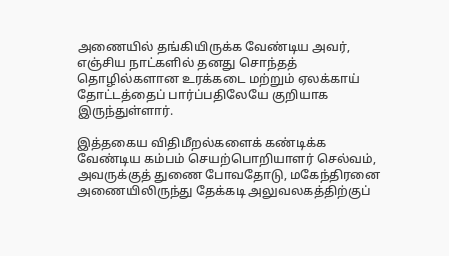அணையில் தங்கியிருக்க வேண்டிய அவர், எஞ்சிய நாட்களில் தனது சொந்தத் தொழில்களான உரக்கடை மற்றும் ஏலக்காய் தோட்டத்தைப் பார்ப்பதிலேயே குறியாக இருந்துள்ளார்.

இத்தகைய விதிமீறல்களைக் கண்டிக்க வேண்டிய கம்பம் செயற்பொறியாளர் செல்வம், அவருக்குத் துணை போவதோடு, மகேந்திரனை அணையிலிருந்து தேக்கடி அலுவலகத்திற்குப்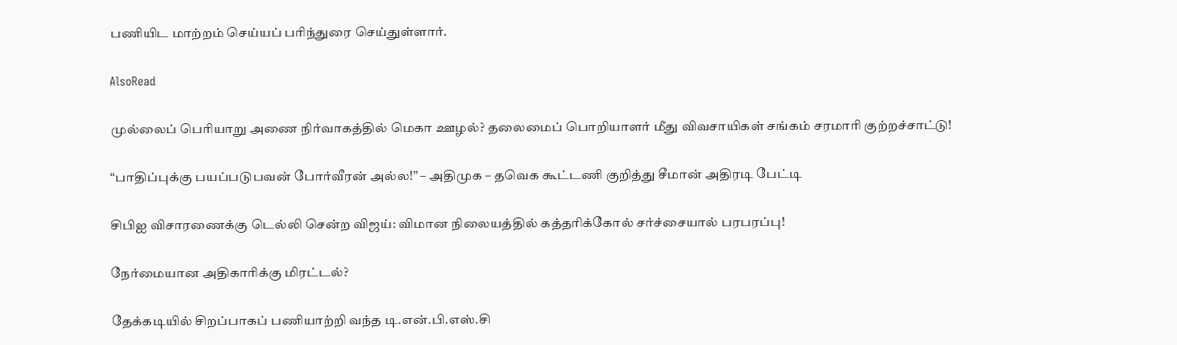பணியிட மாற்றம் செய்யப் பரிந்துரை செய்துள்ளார்.

AlsoRead

முல்லைப் பெரியாறு அணை நிர்வாகத்தில் மெகா ஊழல்? தலைமைப் பொறியாளர் மீது விவசாயிகள் சங்கம் சரமாரி குற்றச்சாட்டு!

“பாதிப்புக்கு பயப்படுபவன் போர்வீரன் அல்ல!” – அதிமுக – தவெக கூட்டணி குறித்து சீமான் அதிரடி பேட்டி

சிபிஐ விசாரணைக்கு டெல்லி சென்ற விஜய்: விமான நிலையத்தில் கத்தரிக்கோல் சர்ச்சையால் பரபரப்பு!

நேர்மையான அதிகாரிக்கு மிரட்டல்?

தேக்கடியில் சிறப்பாகப் பணியாற்றி வந்த டி.என்.பி.எஸ்.சி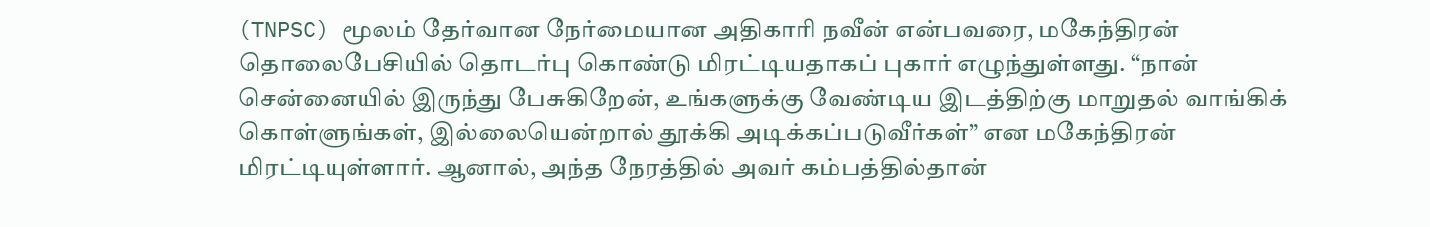(TNPSC) மூலம் தேர்வான நேர்மையான அதிகாரி நவீன் என்பவரை, மகேந்திரன் தொலைபேசியில் தொடர்பு கொண்டு மிரட்டியதாகப் புகார் எழுந்துள்ளது. “நான் சென்னையில் இருந்து பேசுகிறேன், உங்களுக்கு வேண்டிய இடத்திற்கு மாறுதல் வாங்கிக் கொள்ளுங்கள், இல்லையென்றால் தூக்கி அடிக்கப்படுவீர்கள்” என மகேந்திரன் மிரட்டியுள்ளார். ஆனால், அந்த நேரத்தில் அவர் கம்பத்தில்தான்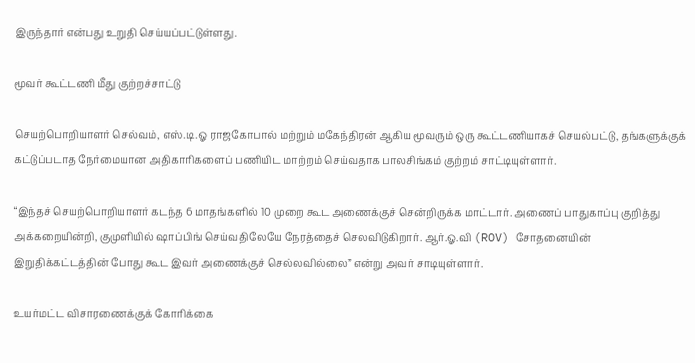இருந்தார் என்பது உறுதி செய்யப்பட்டுள்ளது.

மூவர் கூட்டணி மீது குற்றச்சாட்டு

செயற்பொறியாளர் செல்வம், எஸ்.டி.ஓ ராஜகோபால் மற்றும் மகேந்திரன் ஆகிய மூவரும் ஒரு கூட்டணியாகச் செயல்பட்டு, தங்களுக்குக் கட்டுப்படாத நேர்மையான அதிகாரிகளைப் பணியிட மாற்றம் செய்வதாக பாலசிங்கம் குற்றம் சாட்டியுள்ளார்.

“இந்தச் செயற்பொறியாளர் கடந்த 6 மாதங்களில் 10 முறை கூட அணைக்குச் சென்றிருக்க மாட்டார். அணைப் பாதுகாப்பு குறித்து அக்கறையின்றி, குமுளியில் ஷாப்பிங் செய்வதிலேயே நேரத்தைச் செலவிடுகிறார். ஆர்.ஓ.வி (ROV) சோதனையின் இறுதிக்கட்டத்தின் போது கூட இவர் அணைக்குச் செல்லவில்லை” என்று அவர் சாடியுள்ளார்.

உயர்மட்ட விசாரணைக்குக் கோரிக்கை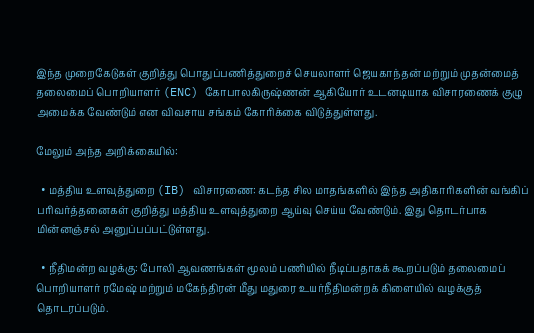இந்த முறைகேடுகள் குறித்து பொதுப்பணித்துறைச் செயலாளர் ஜெயகாந்தன் மற்றும் முதன்மைத் தலைமைப் பொறியாளர் (ENC) கோபாலகிருஷ்ணன் ஆகியோர் உடனடியாக விசாரணைக் குழு அமைக்க வேண்டும் என விவசாய சங்கம் கோரிக்கை விடுத்துள்ளது.

மேலும் அந்த அறிக்கையில்:

  • மத்திய உளவுத்துறை (IB) விசாரணை: கடந்த சில மாதங்களில் இந்த அதிகாரிகளின் வங்கிப் பரிவர்த்தனைகள் குறித்து மத்திய உளவுத்துறை ஆய்வு செய்ய வேண்டும். இது தொடர்பாக மின்னஞ்சல் அனுப்பப்பட்டுள்ளது.

  • நீதிமன்ற வழக்கு: போலி ஆவணங்கள் மூலம் பணியில் நீடிப்பதாகக் கூறப்படும் தலைமைப் பொறியாளர் ரமேஷ் மற்றும் மகேந்திரன் மீது மதுரை உயர்நீதிமன்றக் கிளையில் வழக்குத் தொடரப்படும்.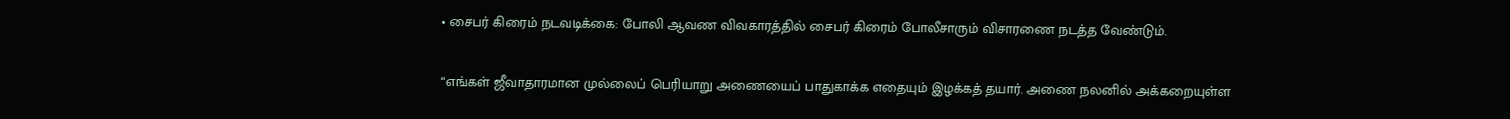• சைபர் கிரைம் நடவடிக்கை: போலி ஆவண விவகாரத்தில் சைபர் கிரைம் போலீசாரும் விசாரணை நடத்த வேண்டும்.

“எங்கள் ஜீவாதாரமான முல்லைப் பெரியாறு அணையைப் பாதுகாக்க எதையும் இழக்கத் தயார். அணை நலனில் அக்கறையுள்ள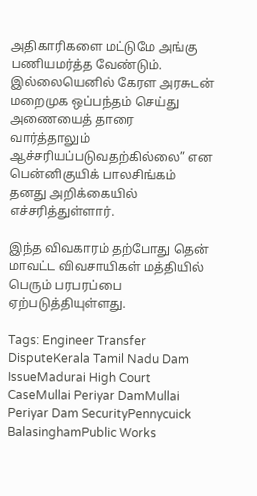அதிகாரிகளை மட்டுமே அங்கு பணியமர்த்த வேண்டும். இல்லையெனில் கேரள அரசுடன் மறைமுக ஒப்பந்தம் செய்து அணையைத் தாரை வார்த்தாலும் ஆச்சரியப்படுவதற்கில்லை” என பென்னிகுயிக் பாலசிங்கம் தனது அறிக்கையில் எச்சரித்துள்ளார்.

இந்த விவகாரம் தற்போது தென் மாவட்ட விவசாயிகள் மத்தியில் பெரும் பரபரப்பை ஏற்படுத்தியுள்ளது.

Tags: Engineer Transfer DisputeKerala Tamil Nadu Dam IssueMadurai High Court CaseMullai Periyar DamMullai Periyar Dam SecurityPennycuick BalasinghamPublic Works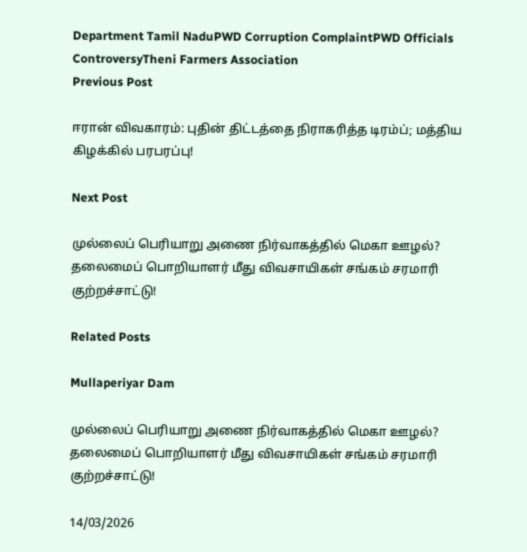Department Tamil NaduPWD Corruption ComplaintPWD Officials ControversyTheni Farmers Association
Previous Post

ஈரான் விவகாரம்: புதின் திட்டத்தை நிராகரித்த டிரம்ப்; மத்திய கிழக்கில் பரபரப்பு!

Next Post

முல்லைப் பெரியாறு அணை நிர்வாகத்தில் மெகா ஊழல்? தலைமைப் பொறியாளர் மீது விவசாயிகள் சங்கம் சரமாரி குற்றச்சாட்டு!

Related Posts

Mullaperiyar Dam

முல்லைப் பெரியாறு அணை நிர்வாகத்தில் மெகா ஊழல்? தலைமைப் பொறியாளர் மீது விவசாயிகள் சங்கம் சரமாரி குற்றச்சாட்டு!

14/03/2026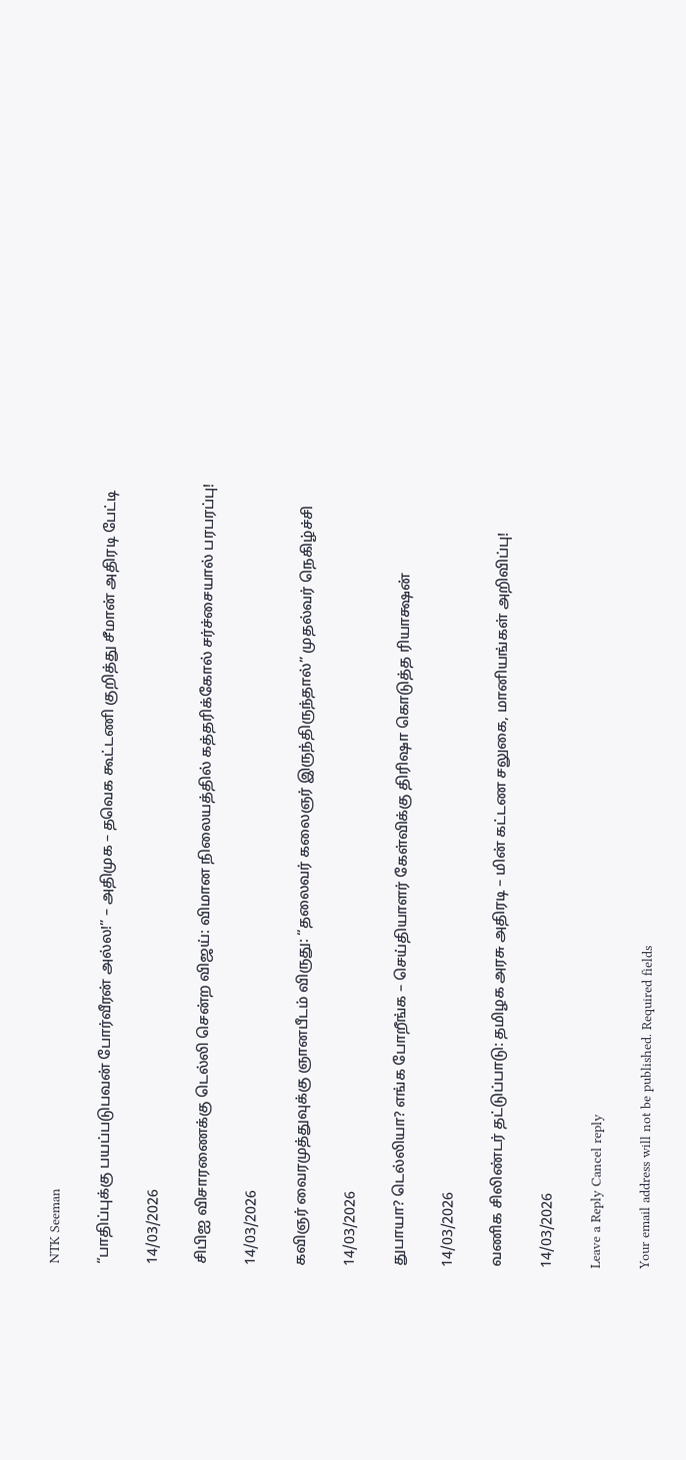NTK Seeman

“பாதிப்புக்கு பயப்படுபவன் போர்வீரன் அல்ல!” – அதிமுக – தவெக கூட்டணி குறித்து சீமான் அதிரடி பேட்டி

14/03/2026

சிபிஐ விசாரணைக்கு டெல்லி சென்ற விஜய்: விமான நிலையத்தில் கத்தரிக்கோல் சர்ச்சையால் பரபரப்பு!

14/03/2026

கவிஞர் வைரமுத்துவுக்கு ஞானபீடம் விருது: “தலைவர் கலைஞர் இருந்திருந்தால்” முதல்வர் நெகிழ்ச்சி

14/03/2026

துபாயா? டெல்லியா? எங்க போறீங்க – செய்தியாளர் கேள்விக்கு திரிஷா கொடுத்த ரியாக்ஷன்

14/03/2026

வணிக சிலிண்டர் தட்டுப்பாடு: தமிழக அரசு அதிரடி – மின் கட்டண சலுகை, மானியங்கள் அறிவிப்பு!

14/03/2026

Leave a Reply Cancel reply

Your email address will not be published. Required fields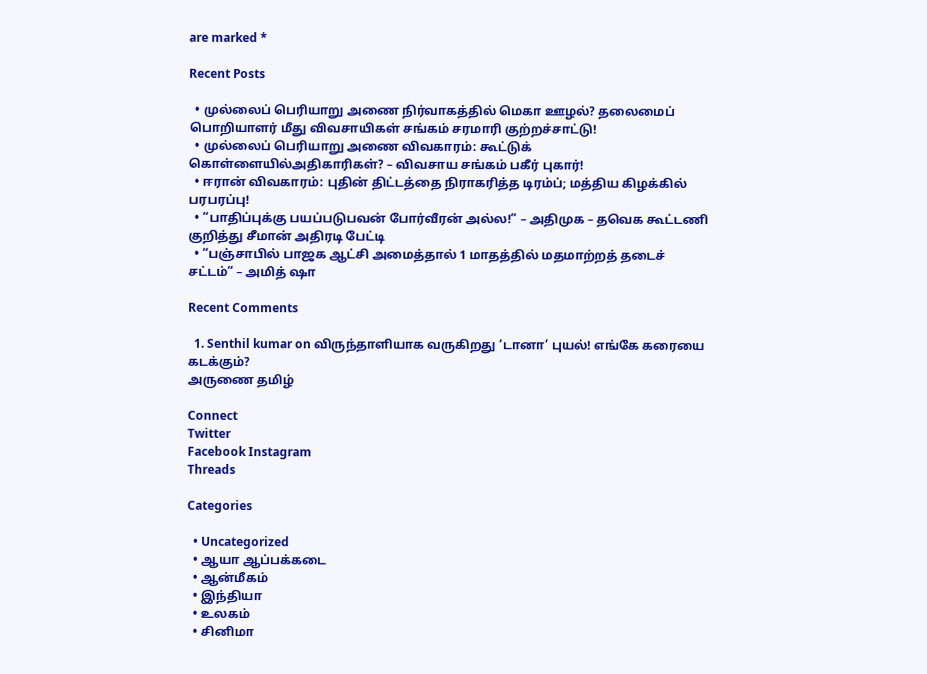are marked *

Recent Posts

  • முல்லைப் பெரியாறு அணை நிர்வாகத்தில் மெகா ஊழல்? தலைமைப் பொறியாளர் மீது விவசாயிகள் சங்கம் சரமாரி குற்றச்சாட்டு!
  • முல்லைப் பெரியாறு அணை விவகாரம்: கூட்டுக் கொள்ளையில்அதிகாரிகள்? – விவசாய சங்கம் பகீர் புகார்!
  • ஈரான் விவகாரம்: புதின் திட்டத்தை நிராகரித்த டிரம்ப்; மத்திய கிழக்கில் பரபரப்பு!
  • “பாதிப்புக்கு பயப்படுபவன் போர்வீரன் அல்ல!” – அதிமுக – தவெக கூட்டணி குறித்து சீமான் அதிரடி பேட்டி
  • “பஞ்சாபில் பாஜக ஆட்சி அமைத்தால் 1 மாதத்தில் மதமாற்றத் தடைச் சட்டம்” – அமித் ஷா

Recent Comments

  1. Senthil kumar on விருந்தாளியாக வருகிறது ‘டானா’ புயல்! எங்கே கரையை கடக்கும்?
அருணை தமிழ்

Connect
Twitter
Facebook Instagram
Threads

Categories

  • Uncategorized
  • ஆயா ஆப்பக்கடை
  • ஆன்மீகம்
  • இந்தியா
  • உலகம்
  • சினிமா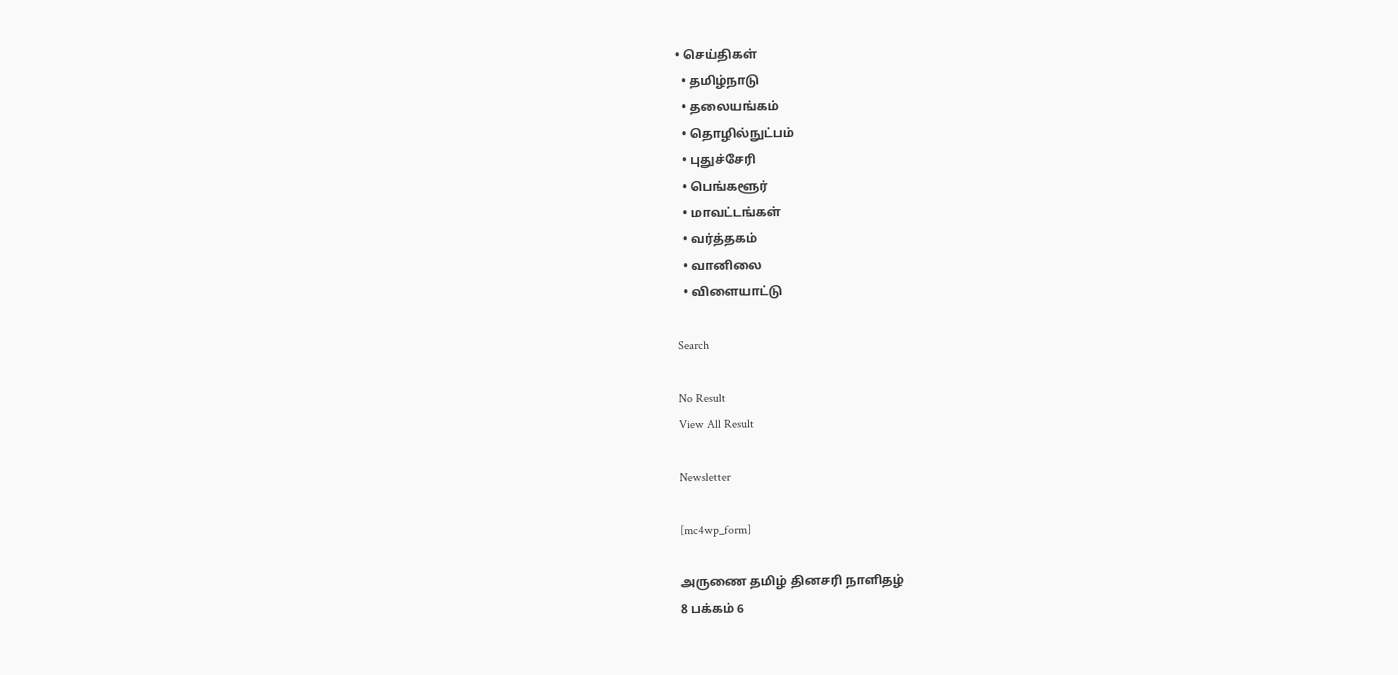• செய்திகள்
  • தமிழ்நாடு
  • தலையங்கம்
  • தொழில்நுட்பம்
  • புதுச்சேரி
  • பெங்களூர்
  • மாவட்டங்கள்
  • வர்த்தகம்
  • வானிலை
  • விளையாட்டு

Search

No Result
View All Result

Newsletter

[mc4wp_form]

அருணை தமிழ் தினசரி நாளிதழ்
8 பக்கம் 6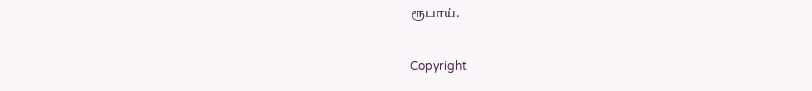ரூபாய்.

Copyright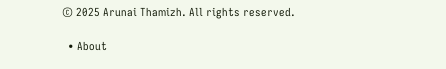© 2025 Arunai Thamizh. All rights reserved.

  • About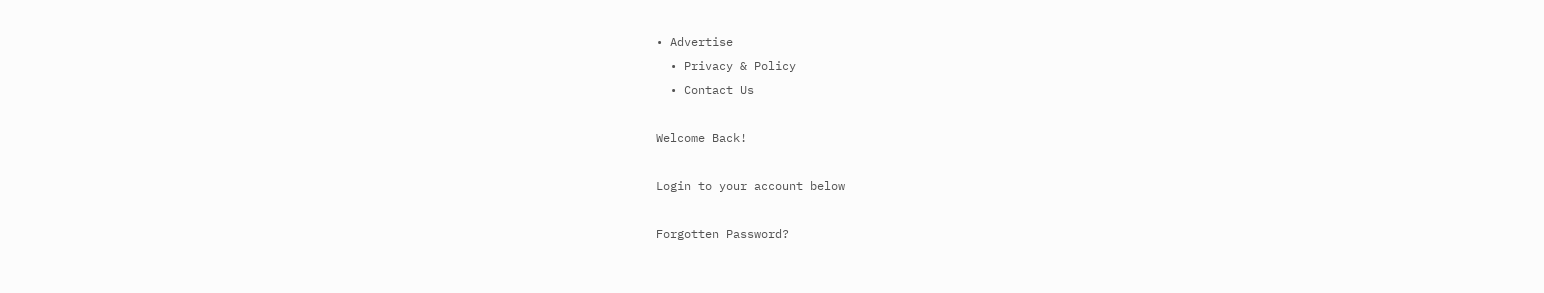• Advertise
  • Privacy & Policy
  • Contact Us

Welcome Back!

Login to your account below

Forgotten Password?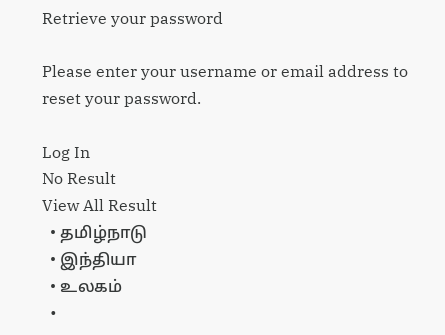Retrieve your password

Please enter your username or email address to reset your password.

Log In
No Result
View All Result
  • தமிழ்நாடு
  • இந்தியா
  • உலகம்
  •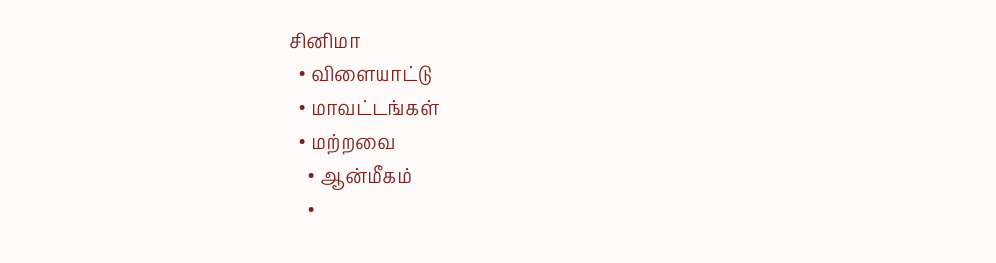சினிமா
  • விளையாட்டு
  • மாவட்டங்கள்
  • மற்றவை
    • ஆன்மீகம்
    •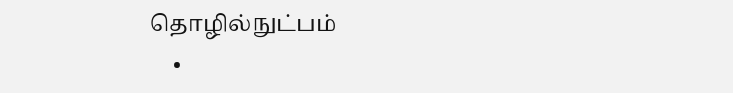தொழில்நுட்பம்
    •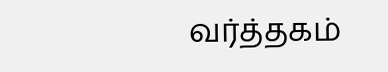வர்த்தகம்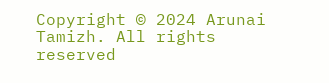Copyright © 2024 Arunai Tamizh. All rights reserved